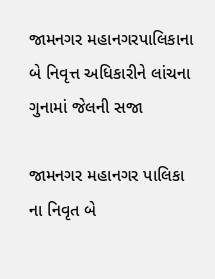જામનગર મહાનગરપાલિકાના બે નિવૃત્ત અધિકારીને લાંચના ગુનામાં જેલની સજા

જામનગર મહાનગર પાલિકા ના નિવૃત બે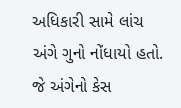અધિકારી સામે લાંચ અંગે ગુનો નોંધાયો હતો. જે અંગેનો કેસ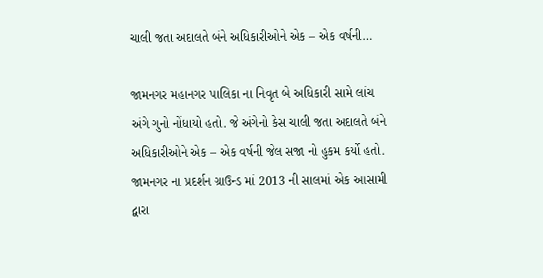ચાલી જતા અદાલતે બંને અધિકારીઓને એક – એક વર્ષની…

જામનગર મહાનગર પાલિકા ના નિવૃત બે અધિકારી સામે લાંચ અંગે ગુનો નોંધાયો હતો. જે અંગેનો કેસ ચાલી જતા અદાલતે બંને અધિકારીઓને એક – એક વર્ષની જેલ સજા નો હુકમ કર્યો હતો. જામનગર ના પ્રદર્શન ગ્રાઉન્ડ માં 2013 ની સાલમાં એક આસામી દ્વારા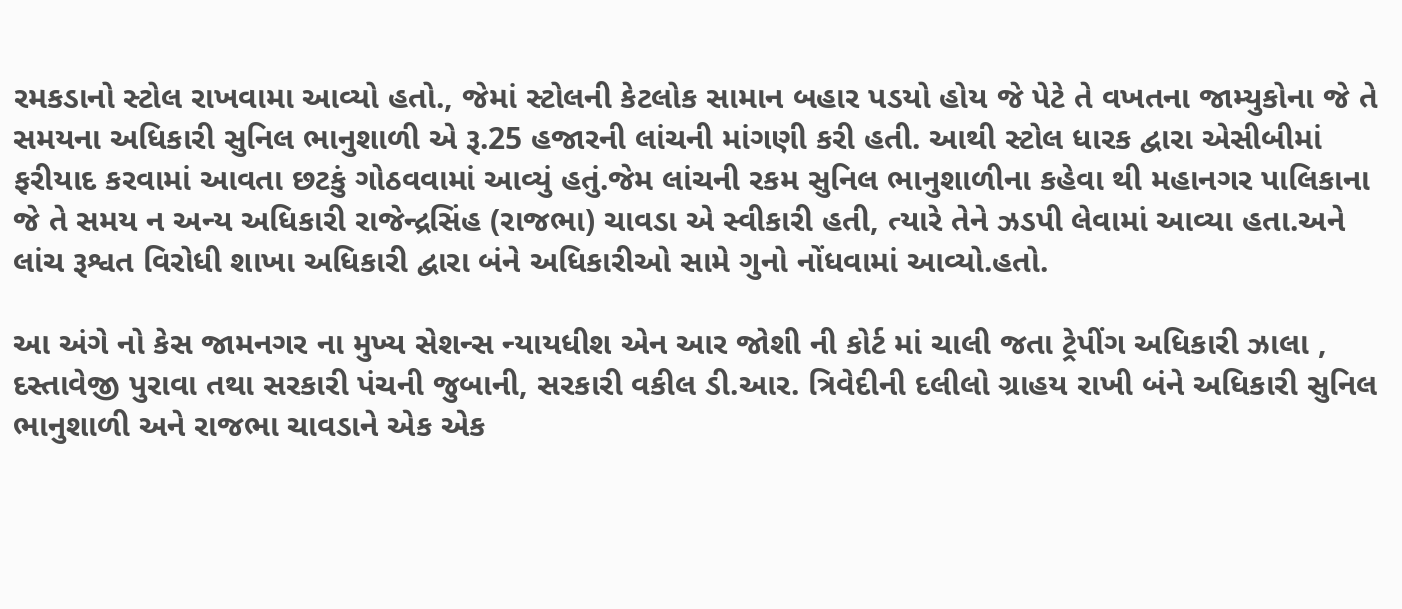રમકડાનો સ્ટોલ રાખવામા આવ્યો હતો., જેમાં સ્ટોલની કેટલોક સામાન બહાર પડયો હોય જે પેટે તે વખતના જામ્યુકોના જે તે સમયના અધિકારી સુનિલ ભાનુશાળી એ રૂ.25 હજારની લાંચની માંગણી કરી હતી. આથી સ્ટોલ ધારક દ્વારા એસીબીમાં ફરીયાદ કરવામાં આવતા છટકું ગોઠવવામાં આવ્યું હતું.જેમ લાંચની રકમ સુનિલ ભાનુશાળીના કહેવા થી મહાનગર પાલિકાના જે તે સમય ન અન્ય અધિકારી રાજેન્દ્રસિંહ (રાજભા) ચાવડા એ સ્વીકારી હતી, ત્યારે તેને ઝડપી લેવામાં આવ્યા હતા.અને લાંચ રૂશ્વત વિરોધી શાખા અધિકારી દ્વારા બંને અધિકારીઓ સામે ગુનો નોંધવામાં આવ્યો.હતો.

આ અંગે નો કેસ જામનગર ના મુખ્ય સેશન્સ ન્યાયધીશ એન આર જોશી ની કોર્ટ માં ચાલી જતા ટ્રેપીંગ અધિકારી ઝાલા , દસ્તાવેજી પુરાવા તથા સરકારી પંચની જુબાની, સરકારી વકીલ ડી.આર. ત્રિવેદીની દલીલો ગ્રાહય રાખી બંને અધિકારી સુનિલ ભાનુશાળી અને રાજભા ચાવડાને એક એક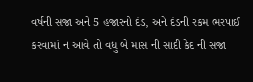વર્ષની સજા અને 5 હજારનો દંડ, અને દંડની રકમ ભરપાઈ કરવામાં ન આવે તો વધુ બે માસ ની સાદી કેદ ની સજા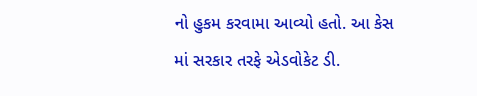નો હુકમ કરવામા આવ્યો હતો. આ કેસ માં સરકાર તરફે એડવોકેટ ડી.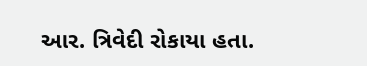આર. ત્રિવેદી રોકાયા હતા.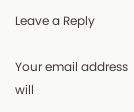Leave a Reply

Your email address will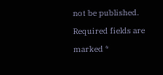not be published. Required fields are marked *